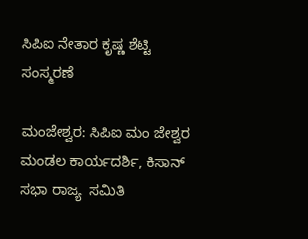ಸಿಪಿಐ ನೇತಾರ ಕೃಷ್ಣ ಶೆಟ್ಟಿ ಸಂಸ್ಮರಣೆ

ಮಂಜೇಶ್ವರ: ಸಿಪಿಐ ಮಂ ಜೇಶ್ವರ ಮಂಡಲ ಕಾರ್ಯದರ್ಶಿ, ಕಿಸಾನ್ ಸಭಾ ರಾಜ್ಯ  ಸಮಿತಿ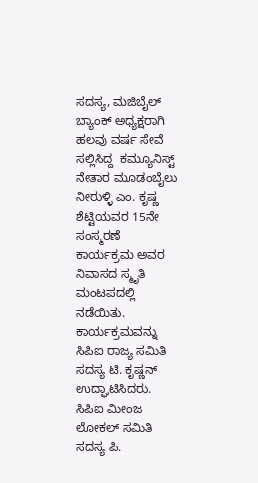ಸದಸ್ಯ, ಮಜಿಬೈಲ್ ಬ್ಯಾಂಕ್ ಅಧ್ಯಕ್ಷರಾಗಿ ಹಲವು ವರ್ಷ ಸೇವೆ ಸಲ್ಲಿಸಿದ್ದ  ಕಮ್ಯೂನಿಸ್ಟ್ ನೇತಾರ ಮೂಡಂಬೈಲು ನೀರುಳ್ಳಿ ಎಂ. ಕೃಷ್ಣ ಶೆಟ್ಟಿಯವರ 15ನೇ ಸಂಸ್ಮರಣೆ  ಕಾರ್ಯಕ್ರಮ ಅವರ ನಿವಾಸದ ಸ್ಮೃತಿ ಮಂಟಪದಲ್ಲಿ ನಡೆಯಿತು. ಕಾರ್ಯಕ್ರಮವನ್ನು ಸಿಪಿಐ ರಾಜ್ಯ ಸಮಿತಿ ಸದಸ್ಯ ಟಿ. ಕೃಷ್ಣನ್ ಉದ್ಘಾಟಿಸಿದರು. ಸಿಪಿಐ ಮೀಂಜ ಲೋಕಲ್ ಸಮಿತಿ ಸದಸ್ಯ ಪಿ.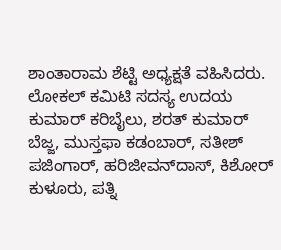ಶಾಂತಾರಾಮ ಶೆಟ್ಟಿ ಅಧ್ಯಕ್ಷತೆ ವಹಿಸಿದರು. ಲೋಕಲ್ ಕಮಿಟಿ ಸದಸ್ಯ ಉದಯ ಕುಮಾರ್ ಕರಿಬೈಲು, ಶರತ್ ಕುಮಾರ್  ಬೆಜ್ಜ, ಮುಸ್ತಫಾ ಕಡಂಬಾರ್, ಸತೀಶ್ ಪಜಿಂಗಾರ್, ಹರಿಜೀವನ್‌ದಾಸ್, ಕಿಶೋರ್ ಕುಳೂರು, ಪತ್ನಿ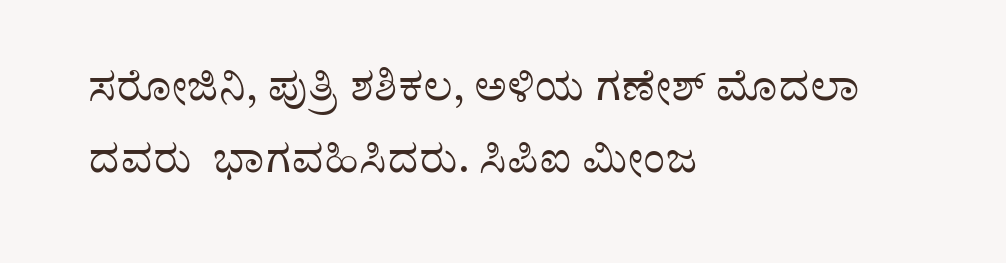ಸರೋಜಿನಿ, ಪುತ್ರಿ ಶಶಿಕಲ, ಅಳಿಯ ಗಣೇಶ್ ಮೊದಲಾ ದವರು  ಭಾಗವಹಿಸಿದರು. ಸಿಪಿಐ ಮೀಂಜ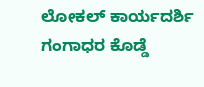ಲೋಕಲ್ ಕಾರ್ಯದರ್ಶಿ ಗಂಗಾಧರ ಕೊಡ್ಡೆ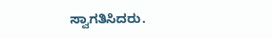ಸ್ವಾಗತಿಸಿದರು.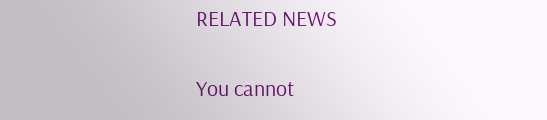RELATED NEWS

You cannot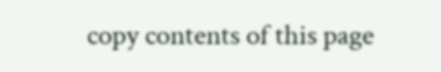copy contents of this page